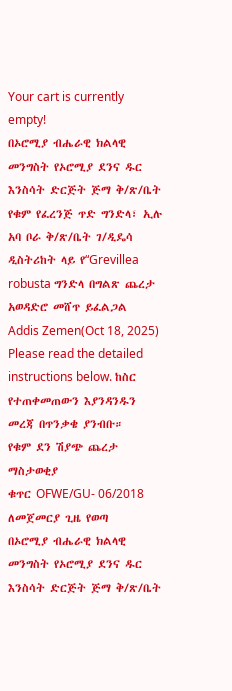Your cart is currently empty!
በኦሮሚያ ብሔራዊ ክልላዊ መንግስት የኦሮሚያ ደንና ዱር እንስሳት ድርጅት ጅማ ቅ/ጽ/ቤት የቁም የፈረንጅ ጥድ ግንድላ፣ ኢሉ አባ ቦራ ቅ/ጽ/ቤት ገ/ዲዴሳ ዲስትሪከት ላይ የ“Grevillea robusta ግንድላ በግልጽ ጨረታ አወዳድሮ መሸጥ ይፈልጋል
Addis Zemen(Oct 18, 2025)
Please read the detailed instructions below. ከስር የተጠቀመጠውን እያንዳንዱን መረጃ በጥንቃቄ ያንብቡ።
የቁም ደን ሽያጭ ጨረታ ማስታወቂያ
ቁጥር OFWE/GU- 06/2018
ለመጀመርያ ጊዜ የወጣ
በኦሮሚያ ብሔራዊ ክልላዊ መንግስት የኦሮሚያ ደንና ዱር እንስሳት ድርጅት ጅማ ቅ/ጽ/ቤት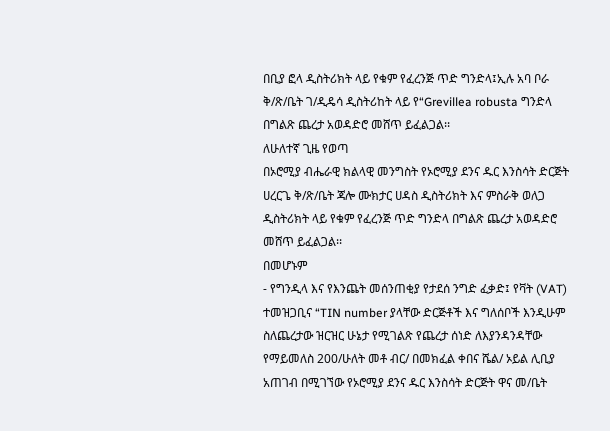በቢያ ፎላ ዲስትሪክት ላይ የቁም የፈረንጅ ጥድ ግንድላ፤ኢሉ አባ ቦራ ቅ/ጽ/ቤት ገ/ዲዴሳ ዲስትሪከት ላይ የ“Grevillea robusta ግንድላ በግልጽ ጨረታ አወዳድሮ መሸጥ ይፈልጋል፡፡
ለሁለተኛ ጊዜ የወጣ
በኦሮሚያ ብሔራዊ ክልላዊ መንግስት የኦሮሚያ ደንና ዱር እንስሳት ድርጅት ሀረርጌ ቅ/ጽ/ቤት ጃሎ ሙክታር ሀዳስ ዲስትሪክት እና ምስራቅ ወለጋ ዲስትሪክት ላይ የቁም የፈረንጅ ጥድ ግንድላ በግልጽ ጨረታ አወዳድሮ መሸጥ ይፈልጋል፡፡
በመሆኑም
- የግንዲላ እና የእንጨት መሰንጠቂያ የታደሰ ንግድ ፈቃድ፤ የቫት (VAT) ተመዝጋቢና “TIN number ያላቸው ድርጅቶች እና ግለሰቦች እንዲሁም ስለጨረታው ዝርዝር ሁኔታ የሚገልጽ የጨረታ ሰነድ ለእያንዳንዳቸው የማይመለስ 200/ሁለት መቶ ብር/ በመክፈል ቀበና ሼል/ ኦይል ሊቢያ አጠገብ በሚገኘው የኦሮሚያ ደንና ዱር እንስሳት ድርጅት ዋና መ/ቤት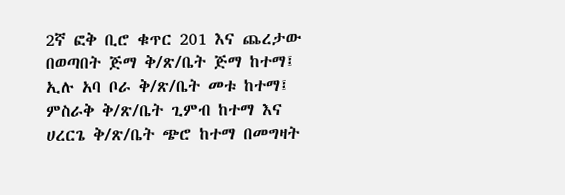2ኛ ፎቅ ቢሮ ቁጥር 201 እና ጨረታው በወጣበት ጅማ ቅ/ጽ/ቤት ጅማ ከተማ፤ ኢሉ አባ ቦራ ቅ/ጽ/ቤት መቱ ከተማ፤ ምስራቅ ቅ/ጽ/ቤት ጊምብ ከተማ እና ሀረርጌ ቅ/ጽ/ቤት ጭሮ ከተማ በመግዛት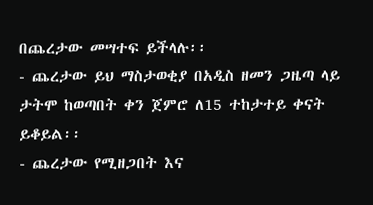በጨረታው መሣተፍ ይችላሉ፡፡
- ጨረታው ይህ ማስታወቂያ በአዲስ ዘመን ጋዜጣ ላይ ታትሞ ከወጣበት ቀን ጀምሮ ለ15 ተከታተይ ቀናት ይቆይል፡፡
- ጨረታው የሚዘጋበት እና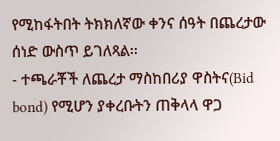የሚከፋትበት ትክክለኛው ቀንና ሰዓት በጨረታው ሰነድ ውስጥ ይገለጻል፡፡
- ተጫራቾች ለጨረታ ማስከበሪያ ዋስትና(Bid bond) የሚሆን ያቀረቡትን ጠቅላላ ዋጋ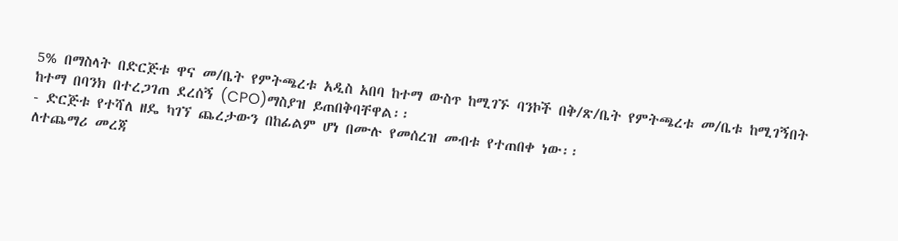5% በማስላት በድርጅቱ ዋና መ/ቤት የምትጫረቱ አዲስ አበባ ከተማ ውስጥ ከሚገኙ ባንኮች በቅ/ጽ/ቤት የምትጫረቱ መ/ቤቱ ከሚገኝበት ከተማ በባንክ በተረጋገጠ ደረሰኝ (CPO)ማስያዝ ይጠበቅባቸዋል፡፡
- ድርጅቱ የተሻለ ዘዴ ካገኘ ጨረታውን በከፊልም ሆነ በሙሉ የመሰረዝ መብቱ የተጠበቀ ነው፡፡
ለተጨማሪ መረጃ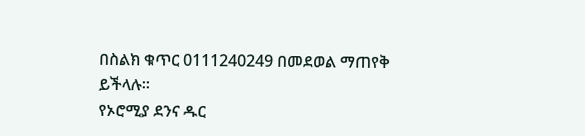በስልክ ቁጥር 0111240249 በመደወል ማጠየቅ ይችላሉ፡፡
የኦሮሚያ ደንና ዱር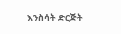እንስሳት ድርጅት